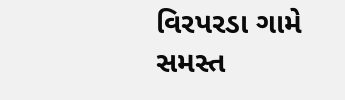વિરપરડા ગામે સમસ્ત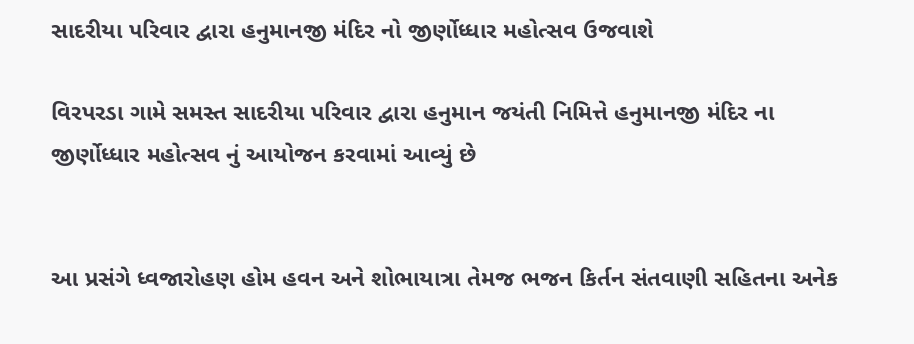સાદરીયા પરિવાર દ્વારા હનુમાનજી મંદિર નો જીર્ણોધ્ધાર મહોત્સવ ઉજવાશે

વિરપરડા ગામે સમસ્ત સાદરીયા પરિવાર દ્વારા હનુમાન જયંતી નિમિત્તે હનુમાનજી મંદિર ના જીર્ણોધ્ધાર મહોત્સવ નું આયોજન કરવામાં આવ્યું છે


આ પ્રસંગે ધ્વજારોહણ હોમ હવન અને શોભાયાત્રા તેમજ ભજન કિર્તન સંતવાણી સહિતના અનેક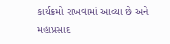કાર્યક્રમો રાખવામાં આવ્યા છે અને મહાપ્રસાદ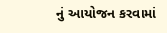નું આયોજન કરવામાં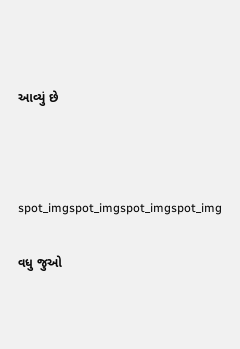આવ્યું છે



spot_imgspot_imgspot_imgspot_img

વધુ જુઓ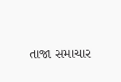તાજા સમાચાર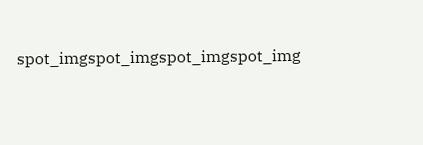spot_imgspot_imgspot_imgspot_img